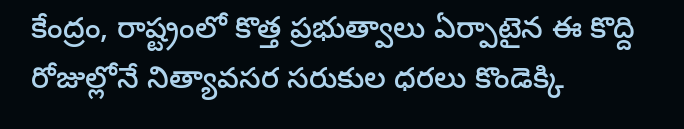కేంద్రం, రాష్ట్రంలో కొత్త ప్రభుత్వాలు ఏర్పాటైన ఈ కొద్ది రోజుల్లోనే నిత్యావసర సరుకుల ధరలు కొండెక్కి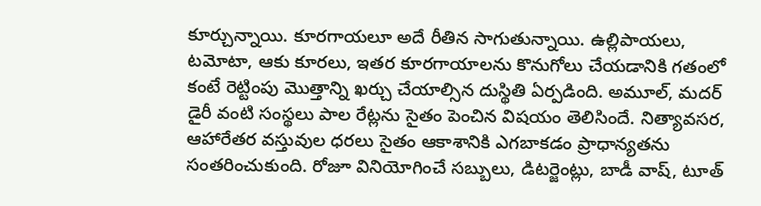కూర్చున్నాయి. కూరగాయలూ అదే రీతిన సాగుతున్నాయి. ఉల్లిపాయలు, టమోటా, ఆకు కూరలు, ఇతర కూరగాయాలను కొనుగోలు చేయడానికి గతంలో కంటే రెట్టింపు మొత్తాన్ని ఖర్చు చేయాల్సిన దుస్థితి ఏర్పడింది. అమూల్, మదర్ డైరీ వంటి సంస్థలు పాల రేట్లను సైతం పెంచిన విషయం తెలిసిందే. నిత్యావసర, ఆహారేతర వస్తువుల ధరలు సైతం ఆకాశానికి ఎగబాకడం ప్రాధాన్యతను సంతరించుకుంది. రోజూ వినియోగించే సబ్బులు, డిటర్జెంట్లు, బాడీ వాష్, టూత్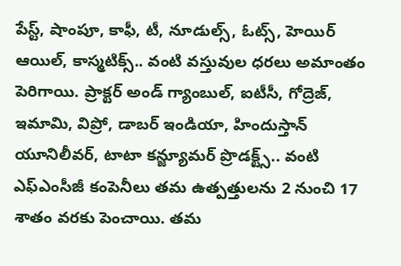పేస్ట్, షాంపూ, కాఫీ, టీ, నూడుల్స్, ఓట్స్, హెయిర్ ఆయిల్, కాస్మటిక్స్.. వంటి వస్తువుల ధరలు అమాంతం పెరిగాయి. ప్రాక్టర్ అండ్ గ్యాంబుల్, ఐటీసీ, గోద్రెజ్, ఇమామి, విప్రో, డాబర్ ఇండియా, హిందుస్తాన్ యూనిలీవర్, టాటా కన్జ్యూమర్ ప్రొడక్ట్స్.. వంటి ఎఫ్ఎంసీజీ కంపెనీలు తమ ఉత్పత్తులను 2 నుంచి 17 శాతం వరకు పెంచాయి. తమ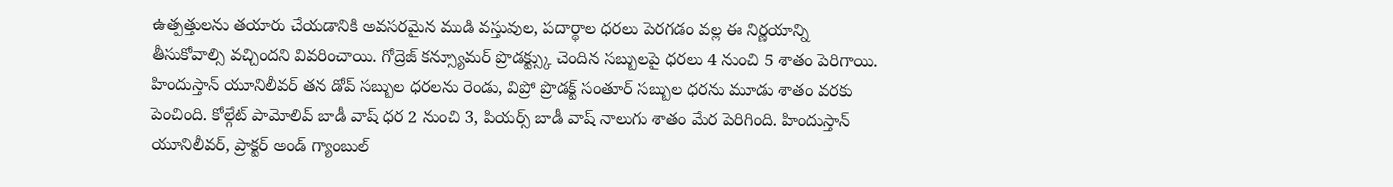ఉత్పత్తులను తయారు చేయడానికి అవసరమైన ముడి వస్తువుల, పదార్థాల ధరలు పెరగడం వల్ల ఈ నిర్ణయాన్ని తీసుకోవాల్సి వచ్చిందని వివరించాయి. గోద్రెజ్ కన్స్యూమర్ ప్రొడక్ట్స్కు చెందిన సబ్బులపై ధరలు 4 నుంచి 5 శాతం పెరిగాయి. హిందుస్తాన్ యూనిలీవర్ తన డోవ్ సబ్బుల ధరలను రెండు, విప్రో ప్రొడక్ట్ సంతూర్ సబ్బుల ధరను మూడు శాతం వరకు పెంచింది. కోల్గేట్ పామోలివ్ బాడీ వాష్ ధర 2 నుంచి 3, పియర్స్ బాడీ వాష్ నాలుగు శాతం మేర పెరిగింది. హిందుస్తాన్ యూనిలీవర్, ప్రాక్టర్ అండ్ గ్యాంబుల్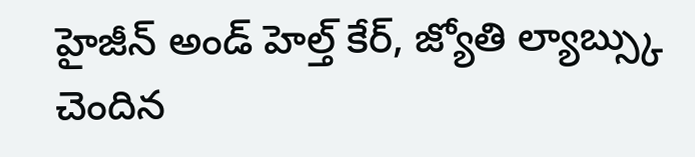హైజీన్ అండ్ హెల్త్ కేర్, జ్యోతి ల్యాబ్స్కు చెందిన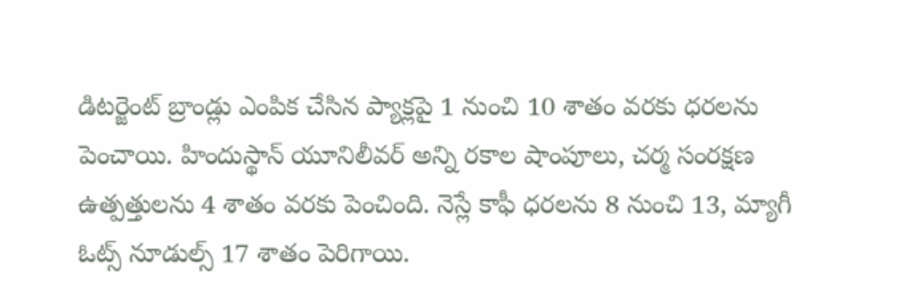డిటర్జెంట్ బ్రాండ్లు ఎంపిక చేసిన ప్యాక్లపై 1 నుంచి 10 శాతం వరకు ధరలను పెంచాయి. హిందుస్థాన్ యూనిలీవర్ అన్ని రకాల షాంపూలు, చర్మ సంరక్షణ ఉత్పత్తులను 4 శాతం వరకు పెంచింది. నెస్లే కాఫీ ధరలను 8 నుంచి 13, మ్యాగీ ఓట్స్ నూడుల్స్ 17 శాతం పెరిగాయి.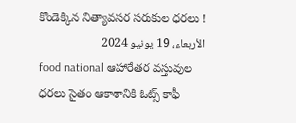కొండెక్కిన నిత్యావసర సరుకుల ధరలు !
الأربعاء، 19 يونيو 2024
food national ఆహారేతర వస్తువుల ధరలు సైతం ఆకాశానికి ఓట్స్ కాఫీ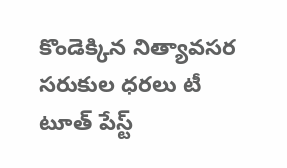కొండెక్కిన నిత్యావసర సరుకుల ధరలు టీ టూత్ పేస్ట్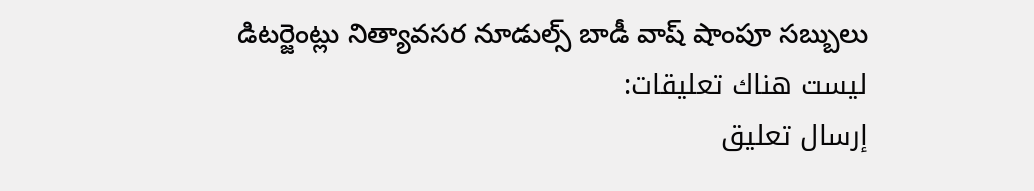డిటర్జెంట్లు నిత్యావసర నూడుల్స్ బాడీ వాష్ షాంపూ సబ్బులు
ليست هناك تعليقات:
إرسال تعليق